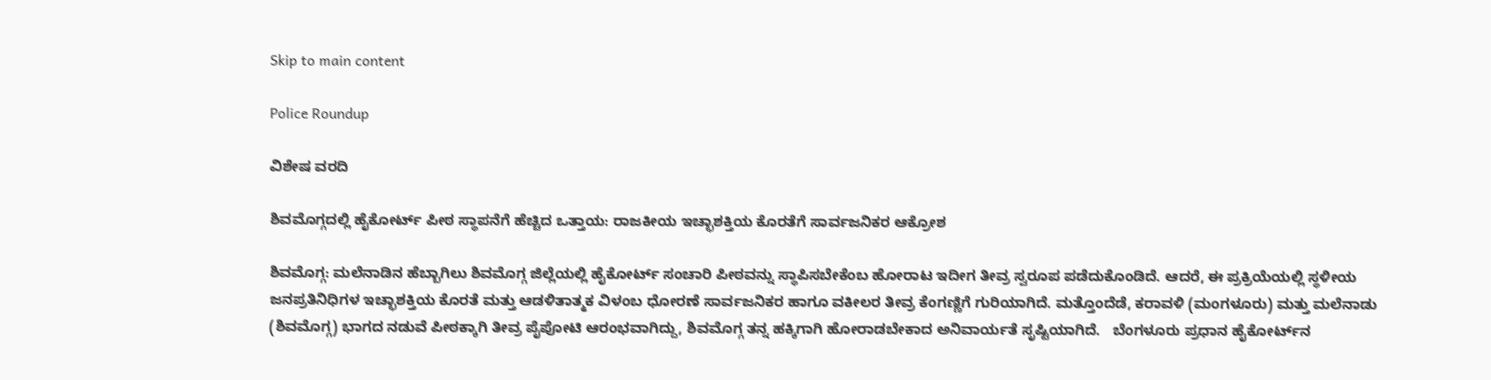Skip to main content

Police Roundup

ವಿಶೇಷ ವರದಿ

ಶಿವಮೊಗ್ಗದಲ್ಲಿ ಹೈಕೋರ್ಟ್ ಪೀಠ ಸ್ಥಾಪನೆಗೆ ಹೆಚ್ಚಿದ ಒತ್ತಾಯ: ರಾಜಕೀಯ ಇಚ್ಛಾಶಕ್ತಿಯ ಕೊರತೆಗೆ ಸಾರ್ವಜನಿಕರ ಆಕ್ರೋಶ

ಶಿವಮೊಗ್ಗ: ಮಲೆನಾಡಿನ ಹೆಬ್ಬಾಗಿಲು ಶಿವಮೊಗ್ಗ ಜಿಲ್ಲೆಯಲ್ಲಿ ಹೈಕೋರ್ಟ್ ಸಂಚಾರಿ ಪೀಠವನ್ನು ಸ್ಥಾಪಿಸಬೇಕೆಂಬ ಹೋರಾಟ ಇದೀಗ ತೀವ್ರ ಸ್ವರೂಪ ಪಡೆದುಕೊಂಡಿದೆ. ಆದರೆ, ಈ ಪ್ರಕ್ರಿಯೆಯಲ್ಲಿ ಸ್ಥಳೀಯ ಜನಪ್ರತಿನಿಧಿಗಳ ಇಚ್ಛಾಶಕ್ತಿಯ ಕೊರತೆ ಮತ್ತು ಆಡಳಿತಾತ್ಮಕ ವಿಳಂಬ ಧೋರಣೆ ಸಾರ್ವಜನಿಕರ ಹಾಗೂ ವಕೀಲರ ತೀವ್ರ ಕೆಂಗಣ್ಣಿಗೆ ಗುರಿಯಾಗಿದೆ. ಮತ್ತೊಂದೆಡೆ, ಕರಾವಳಿ (ಮಂಗಳೂರು) ಮತ್ತು ಮಲೆನಾಡು (ಶಿವಮೊಗ್ಗ) ಭಾಗದ ನಡುವೆ ಪೀಠಕ್ಕಾಗಿ ತೀವ್ರ ಪೈಪೋಟಿ ಆರಂಭವಾಗಿದ್ದು, ಶಿವಮೊಗ್ಗ ತನ್ನ ಹಕ್ಕಿಗಾಗಿ ಹೋರಾಡಬೇಕಾದ ಅನಿವಾರ್ಯತೆ ಸೃಷ್ಟಿಯಾಗಿದೆ.   ಬೆಂಗಳೂರು ಪ್ರಧಾನ ಹೈಕೋರ್ಟ್‌ನ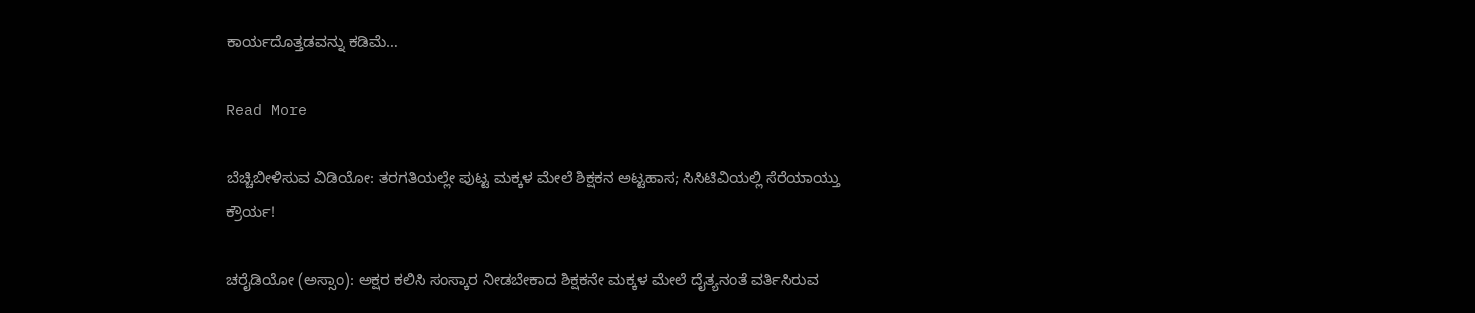ಕಾರ್ಯದೊತ್ತಡವನ್ನು ಕಡಿಮೆ…

Read More

ಬೆಚ್ಚಿಬೀಳಿಸುವ ವಿಡಿಯೋ: ತರಗತಿಯಲ್ಲೇ ಪುಟ್ಟ ಮಕ್ಕಳ ಮೇಲೆ ಶಿಕ್ಷಕನ ಅಟ್ಟಹಾಸ; ಸಿಸಿಟಿವಿಯಲ್ಲಿ ಸೆರೆಯಾಯ್ತು ಕ್ರೌರ್ಯ!

ಚರೈಡಿಯೋ (ಅಸ್ಸಾಂ): ಅಕ್ಷರ ಕಲಿಸಿ ಸಂಸ್ಕಾರ ನೀಡಬೇಕಾದ ಶಿಕ್ಷಕನೇ ಮಕ್ಕಳ ಮೇಲೆ ದೈತ್ಯನಂತೆ ವರ್ತಿಸಿರುವ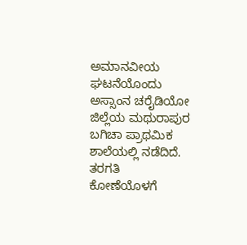ಅಮಾನವೀಯ ಘಟನೆಯೊಂದು ಅಸ್ಸಾಂನ ಚರೈಡಿಯೋ ಜಿಲ್ಲೆಯ ಮಥುರಾಪುರ ಬಗಿಚಾ ಪ್ರಾಥಮಿಕ ಶಾಲೆಯಲ್ಲಿ ನಡೆದಿದೆ. ತರಗತಿ ಕೋಣೆಯೊಳಗೆ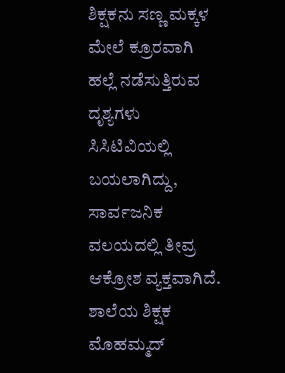ಶಿಕ್ಷಕನು ಸಣ್ಣ ಮಕ್ಕಳ ಮೇಲೆ ಕ್ರೂರವಾಗಿ ಹಲ್ಲೆ ನಡೆಸುತ್ತಿರುವ ದೃಶ್ಯಗಳು ಸಿಸಿಟಿವಿಯಲ್ಲಿ ಬಯಲಾಗಿದ್ದು, ಸಾರ್ವಜನಿಕ ವಲಯದಲ್ಲಿ ತೀವ್ರ ಆಕ್ರೋಶ ವ್ಯಕ್ತವಾಗಿದೆ.   ಶಾಲೆಯ ಶಿಕ್ಷಕ ಮೊಹಮ್ಮದ್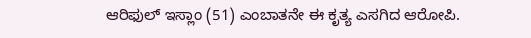ಆರಿಫುಲ್ ಇಸ್ಲಾಂ (51) ಎಂಬಾತನೇ ಈ ಕೃತ್ಯ ಎಸಗಿದ ಆರೋಪಿ.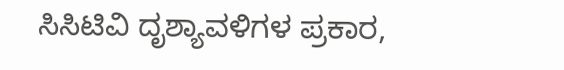ಸಿಸಿಟಿವಿ ದೃಶ್ಯಾವಳಿಗಳ ಪ್ರಕಾರ,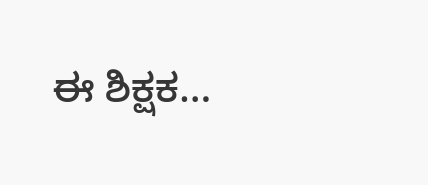ಈ ಶಿಕ್ಷಕ…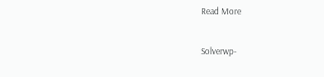Read More

Solverwp-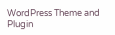WordPress Theme and Plugin